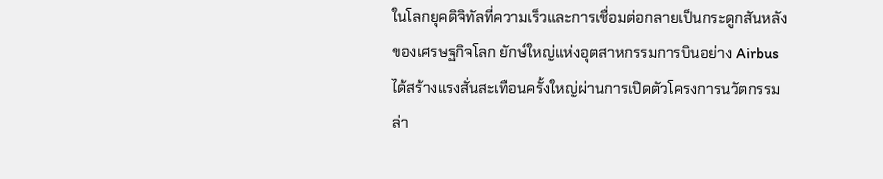ในโลกยุคดิจิทัลที่ความเร็วและการเชื่อมต่อกลายเป็นกระดูกสันหลังของเศรษฐกิจโลก ยักษ์ใหญ่แห่งอุตสาหกรรมการบินอย่าง Airbus ได้สร้างแรงสั่นสะเทือนครั้งใหญ่ผ่านการเปิดตัวโครงการนวัตกรรมล่า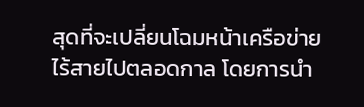สุดที่จะเปลี่ยนโฉมหน้าเครือข่ายไร้สายไปตลอดกาล โดยการนำ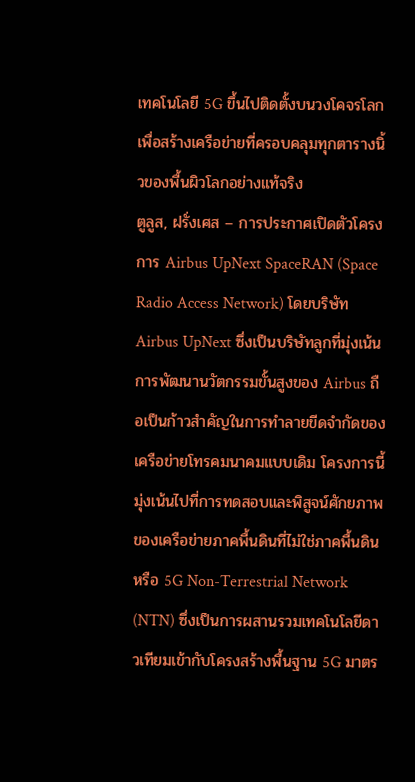เทคโนโลยี 5G ขึ้นไปติดตั้งบนวงโคจรโลกเพื่อสร้างเครือข่ายที่ครอบคลุมทุกตารางนิ้วของพื้นผิวโลกอย่างแท้จริง
ตูลูส, ฝรั่งเศส – การประกาศเปิดตัวโครงการ Airbus UpNext SpaceRAN (Space Radio Access Network) โดยบริษัท Airbus UpNext ซึ่งเป็นบริษัทลูกที่มุ่งเน้นการพัฒนานวัตกรรมขั้นสูงของ Airbus ถือเป็นก้าวสำคัญในการทำลายขีดจำกัดของเครือข่ายโทรคมนาคมแบบเดิม โครงการนี้มุ่งเน้นไปที่การทดสอบและพิสูจน์ศักยภาพของเครือข่ายภาคพื้นดินที่ไม่ใช่ภาคพื้นดิน หรือ 5G Non-Terrestrial Network (NTN) ซึ่งเป็นการผสานรวมเทคโนโลยีดาวเทียมเข้ากับโครงสร้างพื้นฐาน 5G มาตร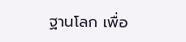ฐานโลก เพื่อ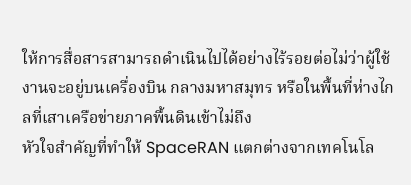ให้การสื่อสารสามารถดำเนินไปได้อย่างไร้รอยต่อไม่ว่าผู้ใช้งานจะอยู่บนเครื่องบิน กลางมหาสมุทร หรือในพื้นที่ห่างไกลที่เสาเครือข่ายภาคพื้นดินเข้าไม่ถึง
หัวใจสำคัญที่ทำให้ SpaceRAN แตกต่างจากเทคโนโล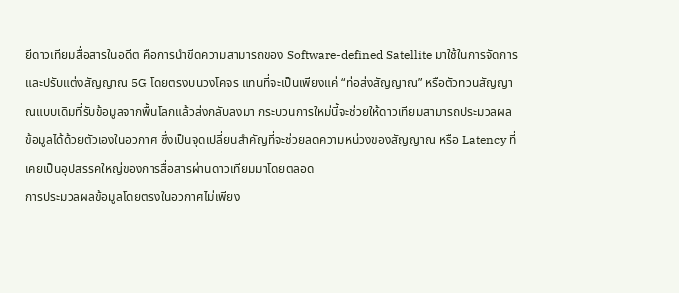ยีดาวเทียมสื่อสารในอดีต คือการนำขีดความสามารถของ Software-defined Satellite มาใช้ในการจัดการและปรับแต่งสัญญาณ 5G โดยตรงบนวงโคจร แทนที่จะเป็นเพียงแค่ “ท่อส่งสัญญาณ” หรือตัวทวนสัญญาณแบบเดิมที่รับข้อมูลจากพื้นโลกแล้วส่งกลับลงมา กระบวนการใหม่นี้จะช่วยให้ดาวเทียมสามารถประมวลผลข้อมูลได้ด้วยตัวเองในอวกาศ ซึ่งเป็นจุดเปลี่ยนสำคัญที่จะช่วยลดความหน่วงของสัญญาณ หรือ Latency ที่เคยเป็นอุปสรรคใหญ่ของการสื่อสารผ่านดาวเทียมมาโดยตลอด
การประมวลผลข้อมูลโดยตรงในอวกาศไม่เพียง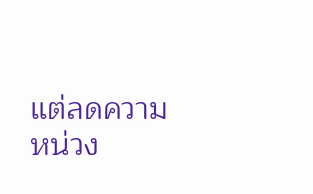แต่ลดความหน่วง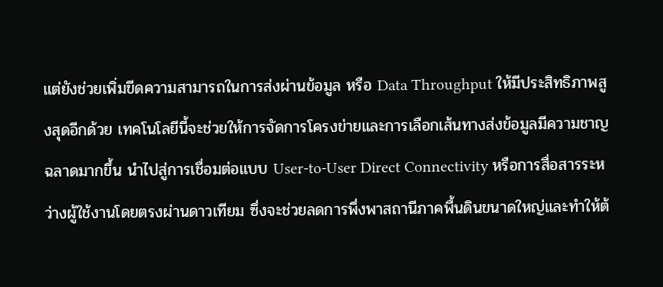แต่ยังช่วยเพิ่มขีดความสามารถในการส่งผ่านข้อมูล หรือ Data Throughput ให้มีประสิทธิภาพสูงสุดอีกด้วย เทคโนโลยีนี้จะช่วยให้การจัดการโครงข่ายและการเลือกเส้นทางส่งข้อมูลมีความชาญฉลาดมากขึ้น นำไปสู่การเชื่อมต่อแบบ User-to-User Direct Connectivity หรือการสื่อสารระหว่างผู้ใช้งานโดยตรงผ่านดาวเทียม ซึ่งจะช่วยลดการพึ่งพาสถานีภาคพื้นดินขนาดใหญ่และทำให้ต้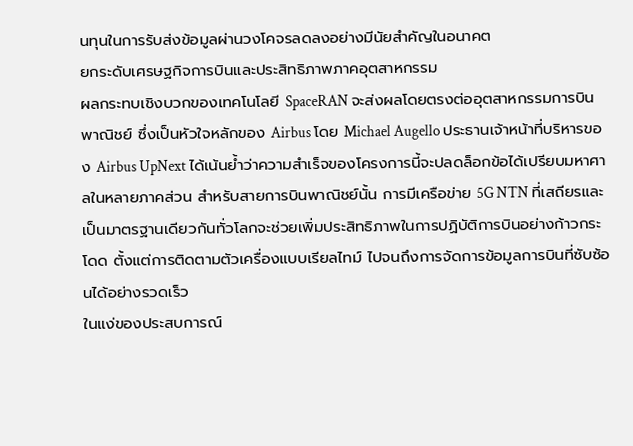นทุนในการรับส่งข้อมูลผ่านวงโคจรลดลงอย่างมีนัยสำคัญในอนาคต
ยกระดับเศรษฐกิจการบินและประสิทธิภาพภาคอุตสาหกรรม
ผลกระทบเชิงบวกของเทคโนโลยี SpaceRAN จะส่งผลโดยตรงต่ออุตสาหกรรมการบินพาณิชย์ ซึ่งเป็นหัวใจหลักของ Airbus โดย Michael Augello ประธานเจ้าหน้าที่บริหารของ Airbus UpNext ได้เน้นย้ำว่าความสำเร็จของโครงการนี้จะปลดล็อกข้อได้เปรียบมหาศาลในหลายภาคส่วน สำหรับสายการบินพาณิชย์นั้น การมีเครือข่าย 5G NTN ที่เสถียรและเป็นมาตรฐานเดียวกันทั่วโลกจะช่วยเพิ่มประสิทธิภาพในการปฏิบัติการบินอย่างก้าวกระโดด ตั้งแต่การติดตามตัวเครื่องแบบเรียลไทม์ ไปจนถึงการจัดการข้อมูลการบินที่ซับซ้อนได้อย่างรวดเร็ว
ในแง่ของประสบการณ์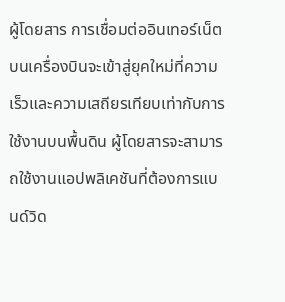ผู้โดยสาร การเชื่อมต่ออินเทอร์เน็ตบนเครื่องบินจะเข้าสู่ยุคใหม่ที่ความเร็วและความเสถียรเทียบเท่ากับการใช้งานบนพื้นดิน ผู้โดยสารจะสามารถใช้งานแอปพลิเคชันที่ต้องการแบนด์วิด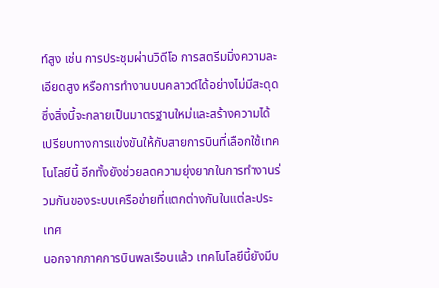ท์สูง เช่น การประชุมผ่านวิดีโอ การสตรีมมิ่งความละเอียดสูง หรือการทำงานบนคลาวด์ได้อย่างไม่มีสะดุด ซึ่งสิ่งนี้จะกลายเป็นมาตรฐานใหม่และสร้างความได้เปรียบทางการแข่งขันให้กับสายการบินที่เลือกใช้เทคโนโลยีนี้ อีกทั้งยังช่วยลดความยุ่งยากในการทำงานร่วมกันของระบบเครือข่ายที่แตกต่างกันในแต่ละประเทศ
นอกจากภาคการบินพลเรือนแล้ว เทคโนโลยีนี้ยังมีบ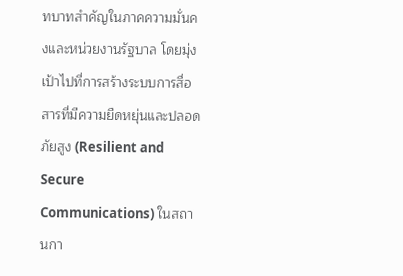ทบาทสำคัญในภาคความมั่นคงและหน่วยงานรัฐบาล โดยมุ่งเป้าไปที่การสร้างระบบการสื่อสารที่มีความยืดหยุ่นและปลอดภัยสูง (Resilient and Secure Communications) ในสถานกา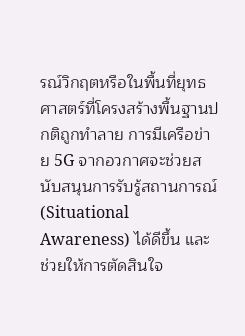รณ์วิกฤตหรือในพื้นที่ยุทธศาสตร์ที่โครงสร้างพื้นฐานปกติถูกทำลาย การมีเครือข่าย 5G จากอวกาศจะช่วยสนับสนุนการรับรู้สถานการณ์ (Situational Awareness) ได้ดีขึ้น และช่วยให้การตัดสินใจ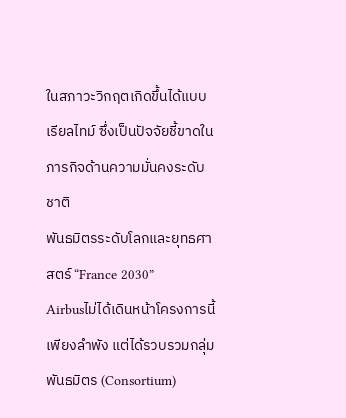ในสภาวะวิกฤตเกิดขึ้นได้แบบเรียลไทม์ ซึ่งเป็นปัจจัยชี้ขาดในภารกิจด้านความมั่นคงระดับชาติ
พันธมิตรระดับโลกและยุทธศาสตร์ “France 2030”
Airbusไม่ได้เดินหน้าโครงการนี้เพียงลำพัง แต่ได้รวบรวมกลุ่มพันธมิตร (Consortium)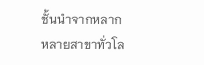ชั้นนำจากหลากหลายสาขาทั่วโล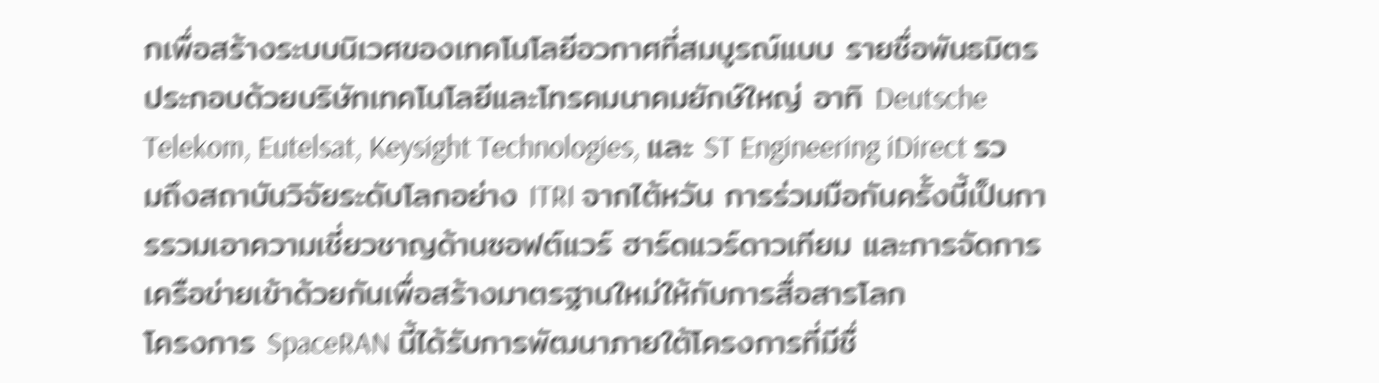กเพื่อสร้างระบบนิเวศของเทคโนโลยีอวกาศที่สมบูรณ์แบบ รายชื่อพันธมิตรประกอบด้วยบริษัทเทคโนโลยีและโทรคมนาคมยักษ์ใหญ่ อาทิ Deutsche Telekom, Eutelsat, Keysight Technologies, และ ST Engineering iDirect รวมถึงสถาบันวิจัยระดับโลกอย่าง ITRI จากไต้หวัน การร่วมมือกันครั้งนี้เป็นการรวมเอาความเชี่ยวชาญด้านซอฟต์แวร์ ฮาร์ดแวร์ดาวเทียม และการจัดการเครือข่ายเข้าด้วยกันเพื่อสร้างมาตรฐานใหม่ให้กับการสื่อสารโลก
โครงการ SpaceRAN นี้ได้รับการพัฒนาภายใต้โครงการที่มีชื่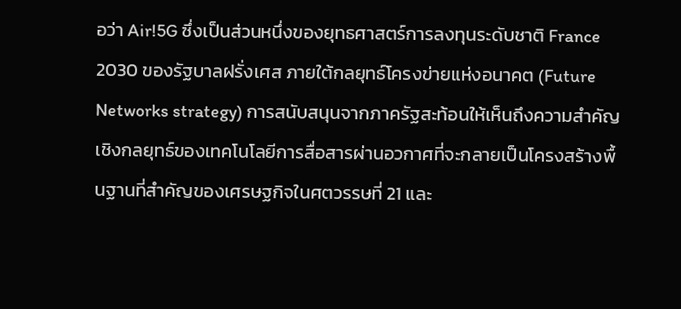อว่า Air!5G ซึ่งเป็นส่วนหนึ่งของยุทธศาสตร์การลงทุนระดับชาติ France 2030 ของรัฐบาลฝรั่งเศส ภายใต้กลยุทธ์โครงข่ายแห่งอนาคต (Future Networks strategy) การสนับสนุนจากภาครัฐสะท้อนให้เห็นถึงความสำคัญเชิงกลยุทธ์ของเทคโนโลยีการสื่อสารผ่านอวกาศที่จะกลายเป็นโครงสร้างพื้นฐานที่สำคัญของเศรษฐกิจในศตวรรษที่ 21 และ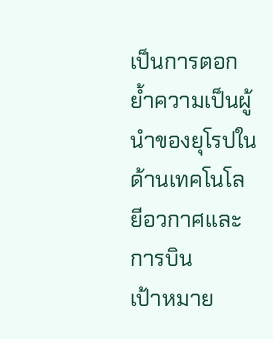เป็นการตอกย้ำความเป็นผู้นำของยุโรปในด้านเทคโนโลยีอวกาศและการบิน
เป้าหมาย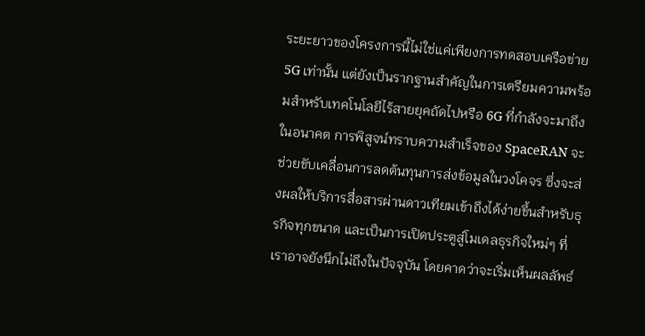ระยะยาวของโครงการนี้ไม่ใช่แค่เพียงการทดสอบเครือข่าย 5G เท่านั้น แต่ยังเป็นรากฐานสำคัญในการเตรียมความพร้อมสำหรับเทคโนโลยีไร้สายยุคถัดไปหรือ 6G ที่กำลังจะมาถึงในอนาคต การพิสูจน์ทราบความสำเร็จของ SpaceRAN จะช่วยขับเคลื่อนการลดต้นทุนการส่งข้อมูลในวงโคจร ซึ่งจะส่งผลให้บริการสื่อสารผ่านดาวเทียมเข้าถึงได้ง่ายขึ้นสำหรับธุรกิจทุกขนาด และเป็นการเปิดประตูสู่โมเดลธุรกิจใหม่ๆ ที่เราอาจยังนึกไม่ถึงในปัจจุบัน โดยคาดว่าจะเริ่มเห็นผลลัพธ์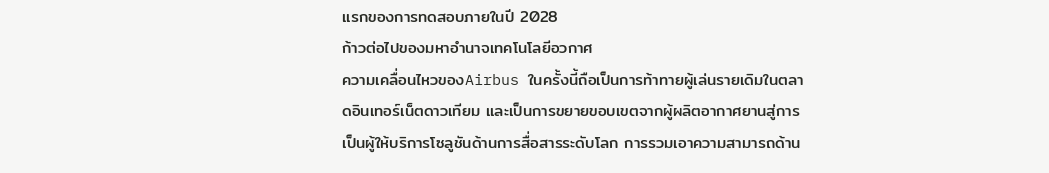แรกของการทดสอบภายในปี 2028
ก้าวต่อไปของมหาอำนาจเทคโนโลยีอวกาศ
ความเคลื่อนไหวของAirbus ในครั้งนี้ถือเป็นการท้าทายผู้เล่นรายเดิมในตลาดอินเทอร์เน็ตดาวเทียม และเป็นการขยายขอบเขตจากผู้ผลิตอากาศยานสู่การเป็นผู้ให้บริการโซลูชันด้านการสื่อสารระดับโลก การรวมเอาความสามารถด้าน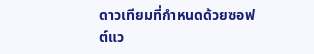ดาวเทียมที่กำหนดด้วยซอฟต์แว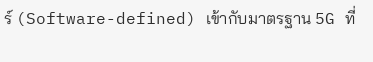ร์ (Software-defined) เข้ากับมาตรฐาน 5G ที่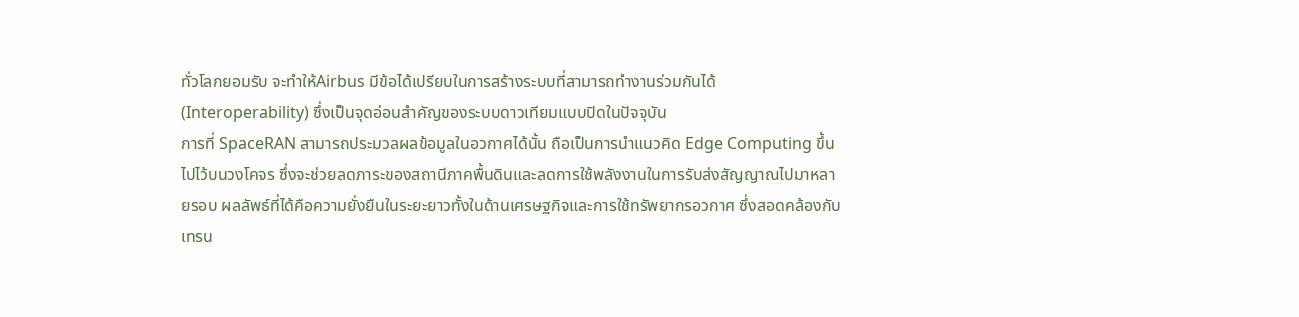ทั่วโลกยอมรับ จะทำให้Airbus มีข้อได้เปรียบในการสร้างระบบที่สามารถทำงานร่วมกันได้ (Interoperability) ซึ่งเป็นจุดอ่อนสำคัญของระบบดาวเทียมแบบปิดในปัจจุบัน
การที่ SpaceRAN สามารถประมวลผลข้อมูลในอวกาศได้นั้น ถือเป็นการนำแนวคิด Edge Computing ขึ้นไปไว้บนวงโคจร ซึ่งจะช่วยลดภาระของสถานีภาคพื้นดินและลดการใช้พลังงานในการรับส่งสัญญาณไปมาหลายรอบ ผลลัพธ์ที่ได้คือความยั่งยืนในระยะยาวทั้งในด้านเศรษฐกิจและการใช้ทรัพยากรอวกาศ ซึ่งสอดคล้องกับเทรน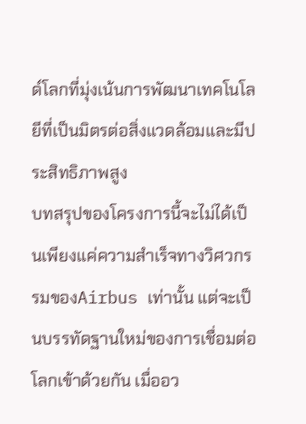ด์โลกที่มุ่งเน้นการพัฒนาเทคโนโลยีที่เป็นมิตรต่อสิ่งแวดล้อมและมีประสิทธิภาพสูง
บทสรุปของโครงการนี้จะไม่ได้เป็นเพียงแค่ความสำเร็จทางวิศวกรรมของAirbus เท่านั้น แต่จะเป็นบรรทัดฐานใหม่ของการเชื่อมต่อโลกเข้าด้วยกัน เมื่ออว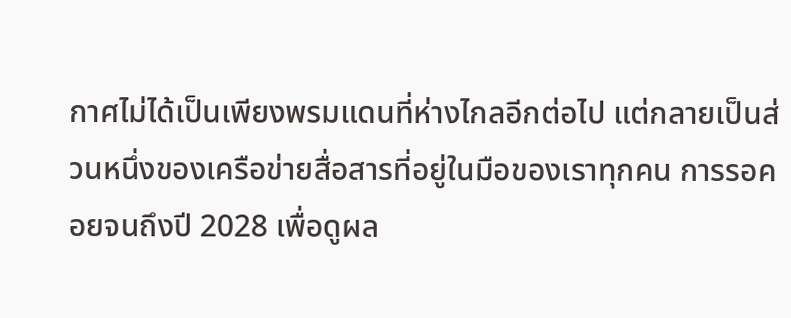กาศไม่ได้เป็นเพียงพรมแดนที่ห่างไกลอีกต่อไป แต่กลายเป็นส่วนหนึ่งของเครือข่ายสื่อสารที่อยู่ในมือของเราทุกคน การรอคอยจนถึงปี 2028 เพื่อดูผล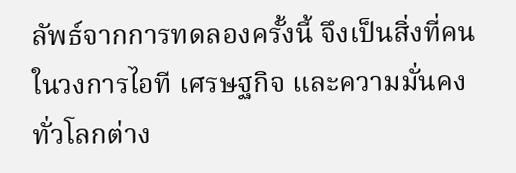ลัพธ์จากการทดลองครั้งนี้ จึงเป็นสิ่งที่คนในวงการไอที เศรษฐกิจ และความมั่นคงทั่วโลกต่าง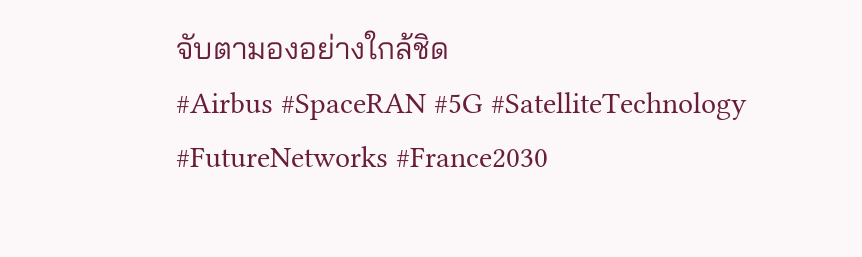จับตามองอย่างใกล้ชิด
#Airbus #SpaceRAN #5G #SatelliteTechnology #FutureNetworks #France2030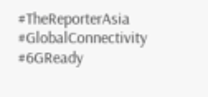#TheReporterAsia #GlobalConnectivity #6GReady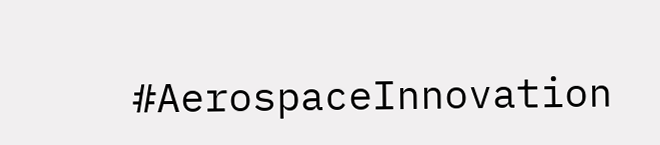#AerospaceInnovation